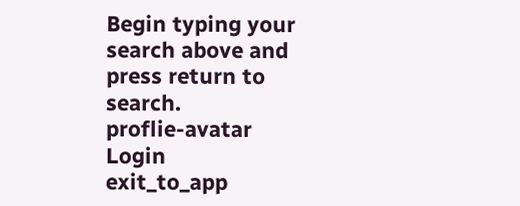Begin typing your search above and press return to search.
proflie-avatar
Login
exit_to_app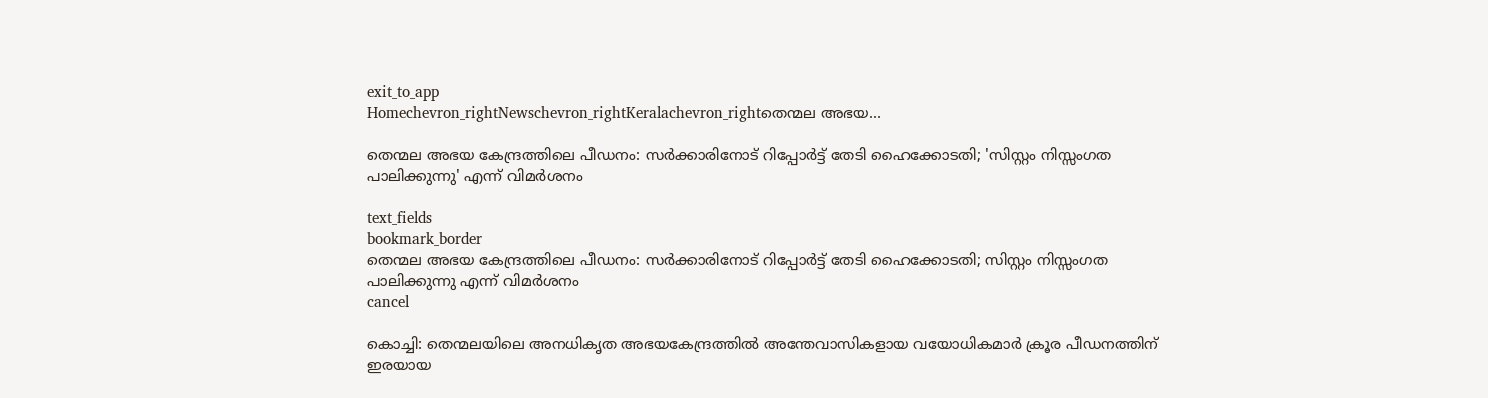exit_to_app
Homechevron_rightNewschevron_rightKeralachevron_rightതെന്മല അഭയ...

തെന്മല അഭയ കേന്ദ്രത്തിലെ പീഡനം: സർക്കാരിനോട് റിപ്പോർട്ട് തേടി ഹൈക്കോടതി; 'സിസ്റ്റം നിസ്സംഗത പാലിക്കുന്നു' എന്ന് വിമർശനം

text_fields
bookmark_border
തെന്മല അഭയ കേന്ദ്രത്തിലെ പീഡനം: സർക്കാരിനോട് റിപ്പോർട്ട് തേടി ഹൈക്കോടതി; സിസ്റ്റം നിസ്സംഗത പാലിക്കുന്നു എന്ന് വിമർശനം
cancel

കൊച്ചി: തെന്മലയിലെ അനധികൃത അഭയകേന്ദ്രത്തിൽ അന്തേവാസികളായ വയോധികമാർ ക്രൂര പീഡനത്തിന് ഇരയായ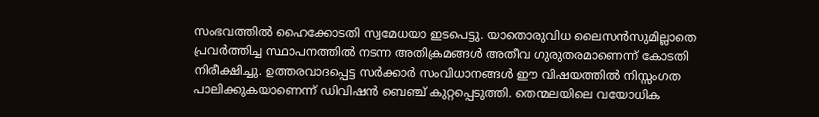സംഭവത്തിൽ ഹൈക്കോടതി സ്വമേധയാ ഇടപെട്ടു. യാതൊരുവിധ ലൈസൻസുമില്ലാതെ പ്രവർത്തിച്ച സ്ഥാപനത്തിൽ നടന്ന അതിക്രമങ്ങൾ അതീവ ഗുരുതരമാണെന്ന് കോടതി നിരീക്ഷിച്ചു. ഉത്തരവാദപ്പെട്ട സർക്കാർ സംവിധാനങ്ങൾ ഈ വിഷയത്തിൽ നിസ്സംഗത പാലിക്കുകയാണെന്ന് ഡിവിഷൻ ബെഞ്ച് കുറ്റപ്പെടുത്തി. തെന്മലയിലെ വയോധിക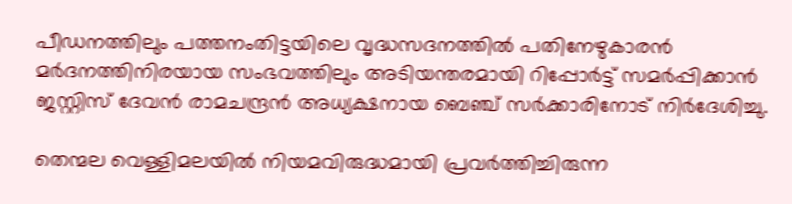പീഡനത്തിലും പത്തനംതിട്ടയിലെ വൃദ്ധസദനത്തിൽ പതിനേഴുകാരൻ മർദനത്തിനിരയായ സംഭവത്തിലും അടിയന്തരമായി റിപ്പോർട്ട് സമർപ്പിക്കാൻ ജസ്റ്റിസ് ദേവൻ രാമചന്ദ്രൻ അധ്യക്ഷനായ ബെഞ്ച് സർക്കാരിനോട് നിർദേശിച്ചു.

തെന്മല വെള്ളിമലയിൽ നിയമവിരുദ്ധമായി പ്രവർത്തിച്ചിരുന്ന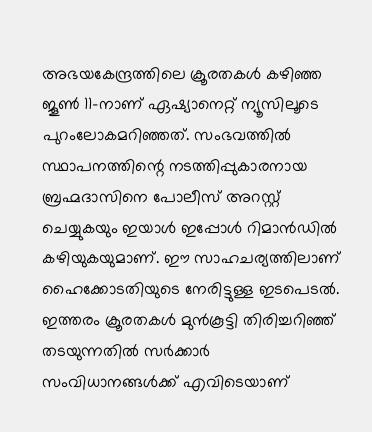അഭയകേന്ദ്രത്തിലെ ക്രൂരതകൾ കഴിഞ്ഞ ജൂൺ 11-നാണ് ഏഷ്യാനെറ്റ് ന്യൂസിലൂടെ പുറംലോകമറിഞ്ഞത്. സംഭവത്തിൽ സ്ഥാപനത്തിന്റെ നടത്തിപ്പുകാരനായ ബ്രഹ്മദാസിനെ പോലീസ് അറസ്റ്റ് ചെയ്യുകയും ഇയാൾ ഇപ്പോൾ റിമാൻഡിൽ കഴിയുകയുമാണ്. ഈ സാഹചര്യത്തിലാണ് ഹൈക്കോടതിയുടെ നേരിട്ടുള്ള ഇടപെടൽ. ഇത്തരം ക്രൂരതകൾ മുൻകൂട്ടി തിരിച്ചറിഞ്ഞ് തടയുന്നതിൽ സർക്കാർ സംവിധാനങ്ങൾക്ക് എവിടെയാണ്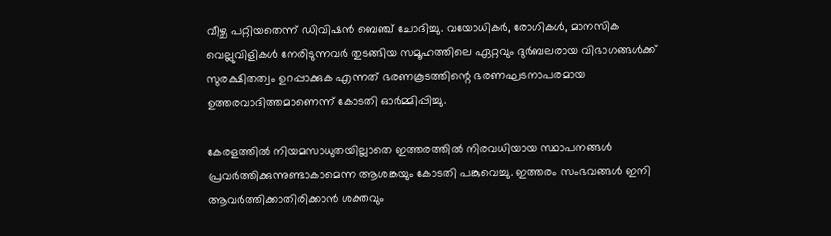വീഴ്ച പറ്റിയതെന്ന് ഡിവിഷൻ ബെഞ്ച് ചോദിച്ചു. വയോധികർ, രോഗികൾ, മാനസിക വെല്ലുവിളികൾ നേരിടുന്നവർ തുടങ്ങിയ സമൂഹത്തിലെ ഏറ്റവും ദുർബലരായ വിഭാഗങ്ങൾക്ക് സുരക്ഷിതത്വം ഉറപ്പാക്കുക എന്നത് ഭരണകൂടത്തിന്റെ ഭരണഘടനാപരമായ ഉത്തരവാദിത്തമാണെന്ന് കോടതി ഓർമ്മിപ്പിച്ചു.

കേരളത്തിൽ നിയമസാധുതയില്ലാതെ ഇത്തരത്തിൽ നിരവധിയായ സ്ഥാപനങ്ങൾ പ്രവർത്തിക്കുന്നുണ്ടാകാമെന്ന ആശങ്കയും കോടതി പങ്കുവെച്ചു. ഇത്തരം സംഭവങ്ങൾ ഇനി ആവർത്തിക്കാതിരിക്കാൻ ശക്തവും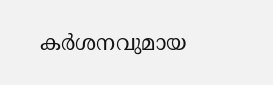കർശനവുമായ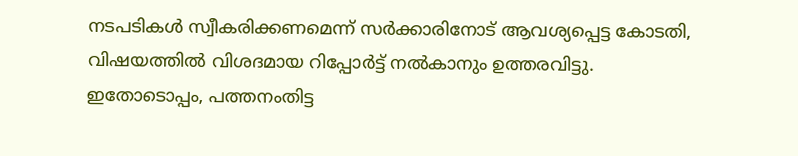നടപടികൾ സ്വീകരിക്കണമെന്ന് സർക്കാരിനോട് ആവശ്യപ്പെട്ട കോടതി, വിഷയത്തിൽ വിശദമായ റിപ്പോർട്ട് നൽകാനും ഉത്തരവിട്ടു. ഇതോടൊപ്പം, പത്തനംതിട്ട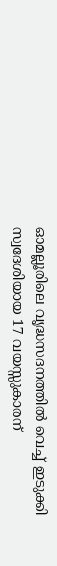ഓമല്ലൂരിലെ വൃദ്ധസദനത്തിൽ വെച്ച് ഇടുക്കി സ്വദേശിയായ 17 വയസ്സുകാരന്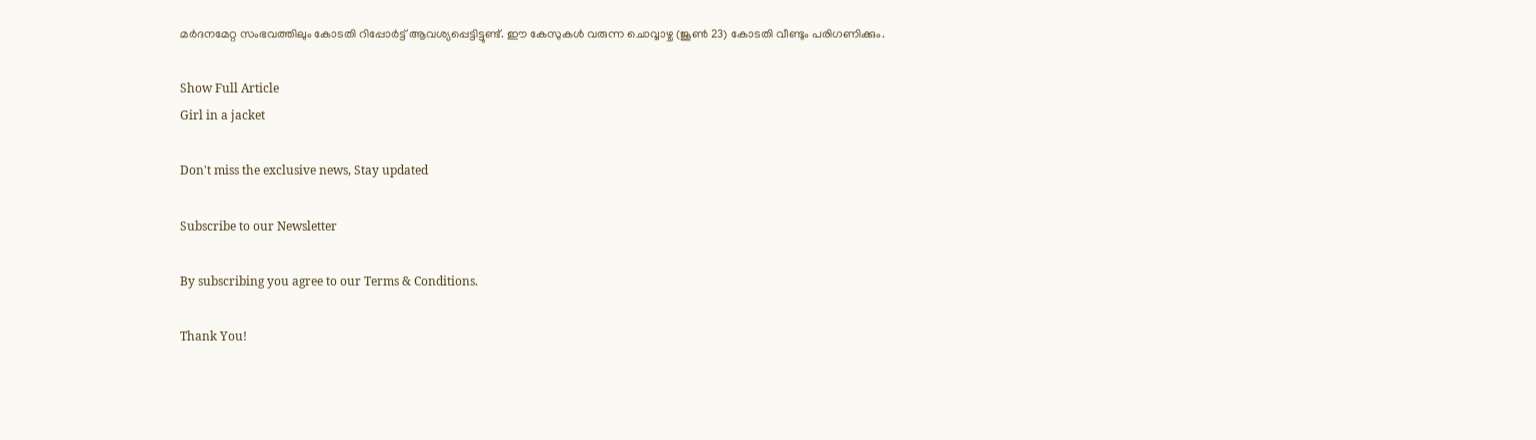മർദനമേറ്റ സംഭവത്തിലും കോടതി റിപ്പോർട്ട് ആവശ്യപ്പെട്ടിട്ടുണ്ട്. ഈ കേസുകൾ വരുന്ന ചൊവ്വാഴ്ച (ജൂൺ 23) കോടതി വീണ്ടും പരിഗണിക്കും.

Show Full Article
Girl in a jacket

Don't miss the exclusive news, Stay updated

Subscribe to our Newsletter

By subscribing you agree to our Terms & Conditions.

Thank You!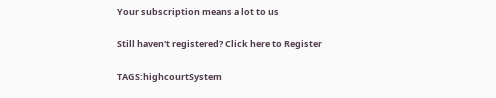Your subscription means a lot to us

Still haven't registered? Click here to Register

TAGS:highcourtSystem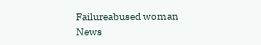Failureabused woman
News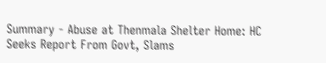Summary - Abuse at Thenmala Shelter Home: HC Seeks Report From Govt, Slams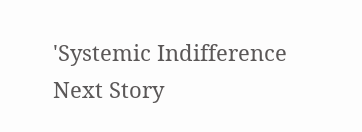'Systemic Indifference
Next Story